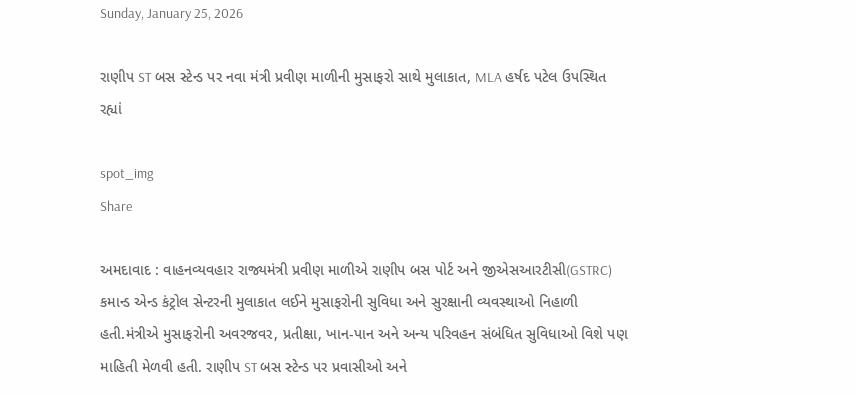Sunday, January 25, 2026

રાણીપ ST બસ સ્ટેન્ડ પર નવા મંત્રી પ્રવીણ માળીની મુસાફરો સાથે મુલાકાત, MLA હર્ષદ પટેલ ઉપસ્થિત રહ્યાં

spot_img
Share

અમદાવાદ : વાહનવ્યવહાર રાજ્યમંત્રી પ્રવીણ માળીએ રાણીપ બસ પોર્ટ અને જીએસઆરટીસી(GSTRC) કમાન્ડ એન્ડ કંટ્રોલ સેન્ટરની મુલાકાત લઈને મુસાફરોની સુવિધા અને સુરક્ષાની વ્યવસ્થાઓ નિહાળી હતી.મંત્રીએ મુસાફરોની અવરજવર, પ્રતીક્ષા, ખાન-પાન અને અન્ય પરિવહન સંબંધિત સુવિધાઓ વિશે પણ માહિતી મેળવી હતી. રાણીપ ST બસ સ્ટેન્ડ પર પ્રવાસીઓ અને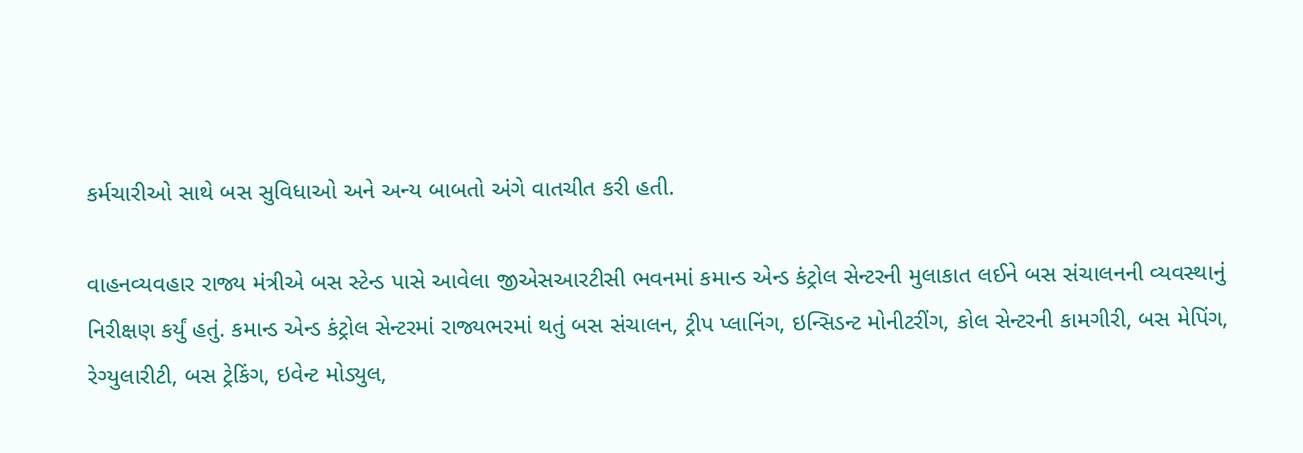કર્મચારીઓ સાથે બસ સુવિધાઓ અને અન્ય બાબતો અંગે વાતચીત કરી હતી.

વાહનવ્યવહાર રાજ્ય મંત્રીએ બસ સ્ટેન્ડ પાસે આવેલા જીએસઆરટીસી ભવનમાં કમાન્ડ એન્ડ કંટ્રોલ સેન્ટરની મુલાકાત લઈને બસ સંચાલનની વ્યવસ્થાનું નિરીક્ષણ કર્યું હતું. કમાન્ડ એન્ડ કંટ્રોલ સેન્ટરમાં રાજ્યભરમાં થતું બસ સંચાલન, ટ્રીપ પ્લાનિંગ, ઇન્સિડન્ટ મોનીટરીંગ, કોલ સેન્ટરની કામગીરી, બસ મેપિંગ, રેગ્યુલારીટી, બસ ટ્રેકિંગ, ઇવેન્ટ મોડ્યુલ,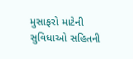મુસાફરો માટેની સુવિધાઓ સહિતની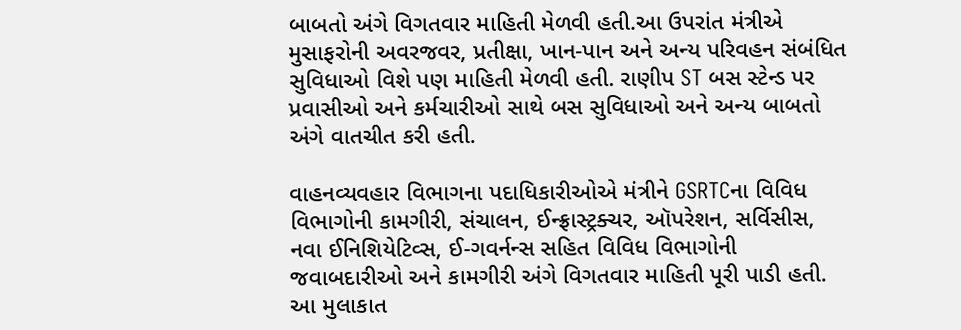બાબતો અંગે વિગતવાર માહિતી મેળવી હતી.આ ઉપરાંત મંત્રીએ મુસાફરોની અવરજવર, પ્રતીક્ષા, ખાન-પાન અને અન્ય પરિવહન સંબંધિત સુવિધાઓ વિશે પણ માહિતી મેળવી હતી. રાણીપ ST બસ સ્ટેન્ડ પર પ્રવાસીઓ અને કર્મચારીઓ સાથે બસ સુવિધાઓ અને અન્ય બાબતો અંગે વાતચીત કરી હતી.

વાહનવ્યવહાર વિભાગના પદાધિકારીઓએ મંત્રીને GSRTCના વિવિધ વિભાગોની કામગીરી, સંચાલન, ઈન્ફ્રાસ્ટ્રક્ચર, ઑપરેશન, સર્વિસીસ, નવા ઈનિશિયેટિવ્સ, ઈ-ગવર્નન્સ સહિત વિવિધ વિભાગોની જવાબદારીઓ અને કામગીરી અંગે વિગતવાર માહિતી પૂરી પાડી હતી. આ મુલાકાત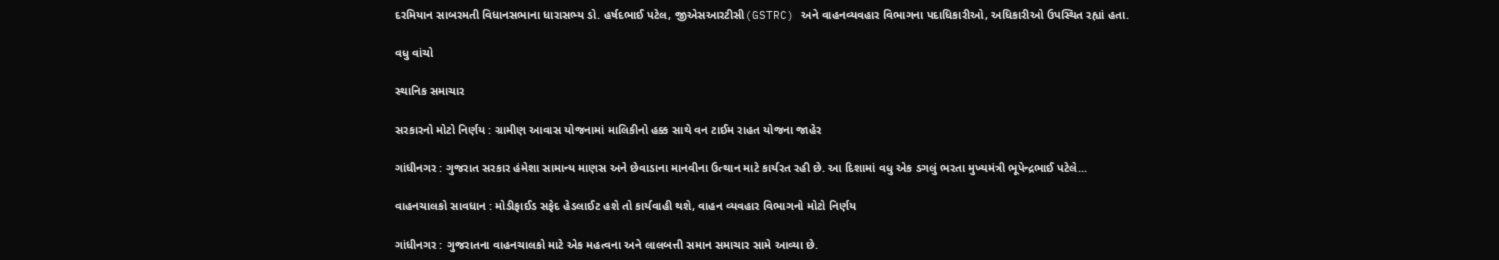દરમિયાન સાબરમતી વિધાનસભાના ધારાસભ્ય ડો. હર્ષદભાઈ પટેલ, જીએસઆરટીસી(GSTRC) અને વાહનવ્યવહાર વિભાગના પદાધિકારીઓ, અધિકારીઓ ઉપસ્થિત રહ્યાં હતા.

વધુ વાંચો

સ્થાનિક સમાચાર

સરકારનો મોટો નિર્ણય : ગ્રામીણ આવાસ યોજનામાં માલિકીનો હક્ક સાથે વન ટાઈમ રાહત યોજના જાહેર

ગાંધીનગર : ગુજરાત સરકાર હંમેશા સામાન્ય માણસ અને છેવાડાના માનવીના ઉત્થાન માટે કાર્યરત રહી છે. આ દિશામાં વધુ એક ડગલું ભરતા મુખ્યમંત્રી ભૂપેન્દ્રભાઈ પટેલે...

વાહનચાલકો સાવધાન : મોડીફાઈડ સફેદ હેડલાઈટ હશે તો કાર્યવાહી થશે, વાહન વ્યવહાર વિભાગનો મોટો નિર્ણય

ગાંધીનગર : ગુજરાતના વાહનચાલકો માટે એક મહત્વના અને લાલબત્તી સમાન સમાચાર સામે આવ્યા છે.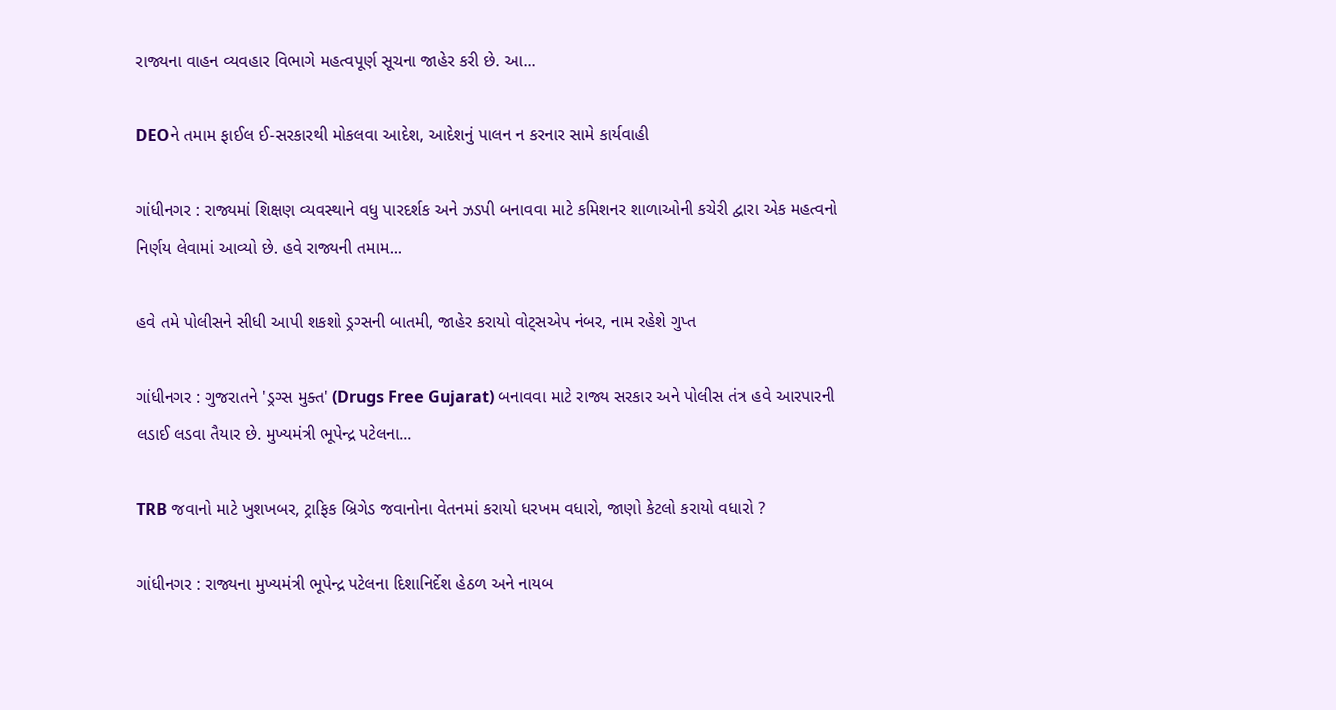રાજ્યના વાહન વ્યવહાર વિભાગે મહત્વપૂર્ણ સૂચના જાહેર કરી છે. આ...

DEOને તમામ ફાઈલ ઈ-સરકારથી મોકલવા આદેશ, આદેશનું પાલન ન કરનાર સામે કાર્યવાહી

ગાંધીનગર : રાજ્યમાં શિક્ષણ વ્યવસ્થાને વધુ પારદર્શક અને ઝડપી બનાવવા માટે કમિશનર શાળાઓની કચેરી દ્વારા એક મહત્વનો નિર્ણય લેવામાં આવ્યો છે. હવે રાજ્યની તમામ...

હવે તમે પોલીસને સીધી આપી શકશો ડ્રગ્સની બાતમી, જાહેર કરાયો વોટ્સએપ નંબર, નામ રહેશે ગુપ્ત

ગાંધીનગર : ગુજરાતને 'ડ્રગ્સ મુક્ત' (Drugs Free Gujarat) બનાવવા માટે રાજ્ય સરકાર અને પોલીસ તંત્ર હવે આરપારની લડાઈ લડવા તૈયાર છે. મુખ્યમંત્રી ભૂપેન્દ્ર પટેલના...

TRB જવાનો માટે ખુશખબર, ટ્રાફિક બ્રિગેડ જવાનોના વેતનમાં કરાયો ધરખમ વધારો, જાણો કેટલો કરાયો વધારો ?

ગાંધીનગર : રાજ્યના મુખ્યમંત્રી ભૂપેન્દ્ર પટેલના દિશાનિર્દેશ હેઠળ અને નાયબ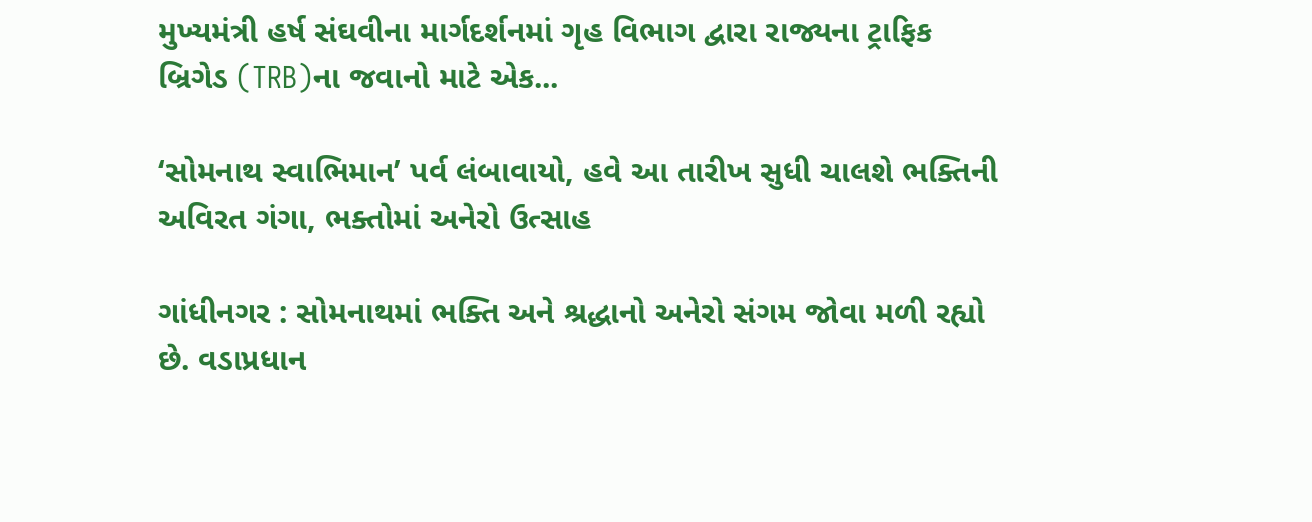મુખ્યમંત્રી હર્ષ સંઘવીના માર્ગદર્શનમાં ગૃહ વિભાગ દ્વારા રાજ્યના ટ્રાફિક બ્રિગેડ (TRB)ના જવાનો માટે એક...

‘સોમનાથ સ્વાભિમાન’ પર્વ લંબાવાયો, હવે આ તારીખ સુધી ચાલશે ભક્તિની અવિરત ગંગા, ભક્તોમાં અનેરો ઉત્સાહ

ગાંધીનગર : સોમનાથમાં ભક્તિ અને શ્રદ્ધાનો અનેરો સંગમ જોવા મળી રહ્યો છે. વડાપ્રધાન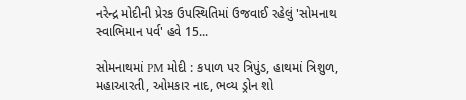નરેન્દ્ર મોદીની પ્રેરક ઉપસ્થિતિમાં ઉજવાઈ રહેલું 'સોમનાથ સ્વાભિમાન પર્વ' હવે 15...

સોમનાથમાં PM મોદી : કપાળ પર ત્રિપુંડ, હાથમાં ત્રિશુળ, મહાઆરતી, ઓમકાર નાદ, ભવ્ય ડ્રોન શો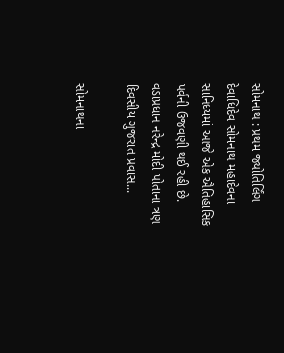સોમનાથ : પ્રથમ જ્યોતિર્લિંગ દેવાધિદેવ સોમનાથ મહાદેવના સાનિધ્યમાં આજે એક ઐતિહાસિક પર્વની ઉજવણી થઈ રહી છે. વડાપ્રધાન નરેન્દ્ર મોદી પોતાના ત્રણ દિવસીય ગુજરાત પ્રવાસ...

સોમનાથના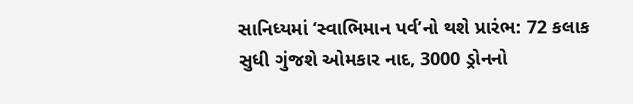સાનિધ્યમાં ‘સ્વાભિમાન પર્વ’નો થશે પ્રારંભ: 72 કલાક સુધી ગુંજશે ઓમકાર નાદ, 3000 ડ્રોનનો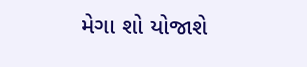મેગા શો યોજાશે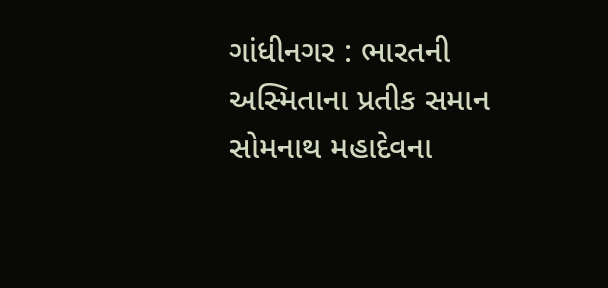ગાંધીનગર : ભારતની અસ્મિતાના પ્રતીક સમાન સોમનાથ મહાદેવના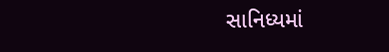સાનિધ્યમાં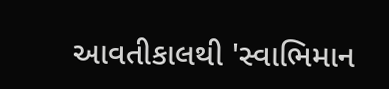આવતીકાલથી 'સ્વાભિમાન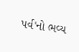પર્વ'નો ભવ્ય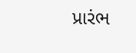પ્રારંભ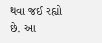થવા જઈ રહ્યો છે. આ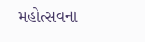મહોત્સવના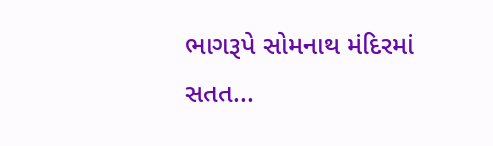ભાગરૂપે સોમનાથ મંદિરમાં સતત...